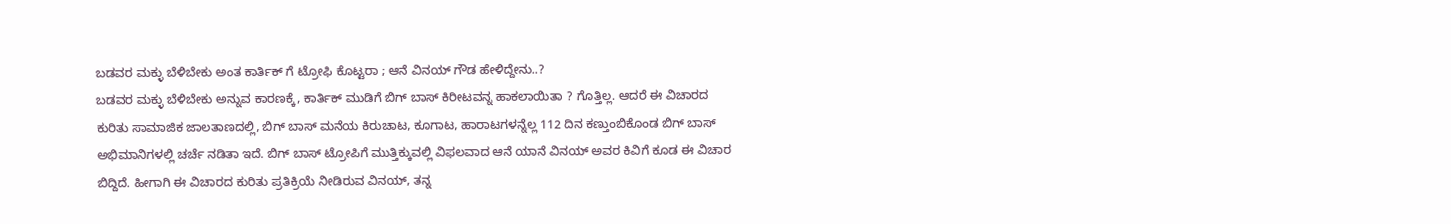ಬಡವರ ಮಕ್ಳು ಬೆಳಿಬೇಕು ಅಂತ ಕಾರ್ತಿಕ್ ಗೆ ಟ್ರೋಫಿ ಕೊಟ್ಟರಾ ; ಆನೆ ವಿನಯ್ ಗೌಡ ಹೇಳಿದ್ದೇನು..?
ಬಡವರ ಮಕ್ಳು ಬೆಳಿಬೇಕು ಅನ್ನುವ ಕಾರಣಕ್ಕೆ, ಕಾರ್ತಿಕ್ ಮುಡಿಗೆ ಬಿಗ್ ಬಾಸ್ ಕಿರೀಟವನ್ನ ಹಾಕಲಾಯಿತಾ ? ಗೊತ್ತಿಲ್ಲ. ಆದರೆ ಈ ವಿಚಾರದ ಕುರಿತು ಸಾಮಾಜಿಕ ಜಾಲತಾಣದಲ್ಲಿ, ಬಿಗ್ ಬಾಸ್ ಮನೆಯ ಕಿರುಚಾಟ, ಕೂಗಾಟ, ಹಾರಾಟಗಳನ್ನೆಲ್ಲ 112 ದಿನ ಕಣ್ತುಂಬಿಕೊಂಡ ಬಿಗ್ ಬಾಸ್ ಅಭಿಮಾನಿಗಳಲ್ಲಿ ಚರ್ಚೆ ನಡಿತಾ ಇದೆ. ಬಿಗ್ ಬಾಸ್ ಟ್ರೋಪಿಗೆ ಮುತ್ತಿಕ್ಕುವಲ್ಲಿ ವಿಫಲವಾದ ಆನೆ ಯಾನೆ ವಿನಯ್ ಅವರ ಕಿವಿಗೆ ಕೂಡ ಈ ವಿಚಾರ ಬಿದ್ದಿದೆ. ಹೀಗಾಗಿ ಈ ವಿಚಾರದ ಕುರಿತು ಪ್ರತಿಕ್ರಿಯೆ ನೀಡಿರುವ ವಿನಯ್, ತನ್ನ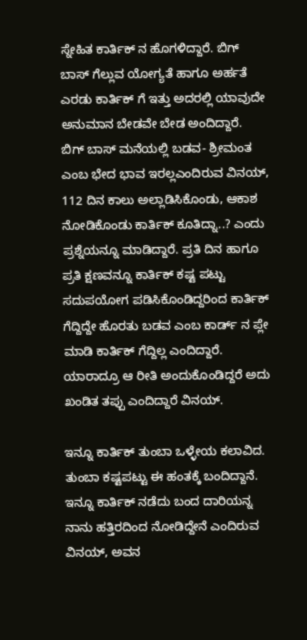ಸ್ನೇಹಿತ ಕಾರ್ತಿಕ್ ನ ಹೊಗಳಿದ್ದಾರೆ. ಬಿಗ್ ಬಾಸ್ ಗೆಲ್ಲುವ ಯೋಗ್ಯತೆ ಹಾಗೂ ಅರ್ಹತೆ ಎರಡು ಕಾರ್ತಿಕ್ ಗೆ ಇತ್ತು ಅದರಲ್ಲಿ ಯಾವುದೇ ಅನುಮಾನ ಬೇಡವೇ ಬೇಡ ಅಂದಿದ್ದಾರೆ.
ಬಿಗ್ ಬಾಸ್ ಮನೆಯಲ್ಲಿ ಬಡವ- ಶ್ರೀಮಂತ ಎಂಬ ಭೇದ ಭಾವ ಇರಲ್ಲಎಂದಿರುವ ವಿನಯ್, 112 ದಿನ ಕಾಲು ಅಲ್ಲಾಡಿಸಿಕೊಂಡು, ಆಕಾಶ ನೋಡಿಕೊಂಡು ಕಾರ್ತಿಕ್ ಕೂತಿದ್ನಾ..? ಎಂದು ಪ್ರಶ್ನೆಯನ್ನೂ ಮಾಡಿದ್ದಾರೆ. ಪ್ರತಿ ದಿನ ಹಾಗೂ ಪ್ರತಿ ಕ್ಷಣವನ್ನೂ ಕಾರ್ತಿಕ್ ಕಷ್ಟ ಪಟ್ಟು ಸದುಪಯೋಗ ಪಡಿಸಿಕೊಂಡಿದ್ದರಿಂದ ಕಾರ್ತಿಕ್ ಗೆದ್ದಿದ್ದೇ ಹೊರತು ಬಡವ ಎಂಬ ಕಾರ್ಡ್ ನ ಪ್ಲೇ ಮಾಡಿ ಕಾರ್ತಿಕ್ ಗೆದ್ದಿಲ್ಲ ಎಂದಿದ್ದಾರೆ. ಯಾರಾದ್ರೂ ಆ ರೀತಿ ಅಂದುಕೊಂಡಿದ್ದರೆ ಅದು ಖಂಡಿತ ತಪ್ಪು ಎಂದಿದ್ದಾರೆ ವಿನಯ್.

ಇನ್ನೂ ಕಾರ್ತಿಕ್ ತುಂಬಾ ಒಳ್ಳೇಯ ಕಲಾವಿದ. ತುಂಬಾ ಕಷ್ಟಪಟ್ಟು ಈ ಹಂತಕ್ಕೆ ಬಂದಿದ್ದಾನೆ. ಇನ್ನೂ ಕಾರ್ತಿಕ್ ನಡೆದು ಬಂದ ದಾರಿಯನ್ನ ನಾನು ಹತ್ತಿರದಿಂದ ನೋಡಿದ್ದೇನೆ ಎಂದಿರುವ ವಿನಯ್, ಅವನ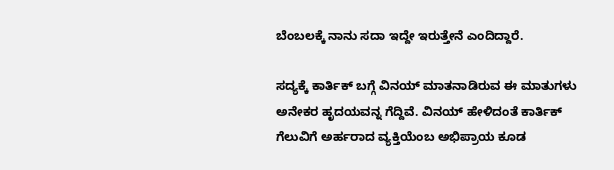ಬೆಂಬಲಕ್ಕೆ ನಾನು ಸದಾ ಇದ್ದೇ ಇರುತ್ತೇನೆ ಎಂದಿದ್ದಾರೆ.

ಸದ್ಯಕ್ಕೆ ಕಾರ್ತಿಕ್ ಬಗ್ಗೆ ವಿನಯ್ ಮಾತನಾಡಿರುವ ಈ ಮಾತುಗಳು ಅನೇಕರ ಹೃದಯವನ್ನ ಗೆದ್ದಿವೆ. ವಿನಯ್ ಹೇಳಿದಂತೆ ಕಾರ್ತಿಕ್ ಗೆಲುವಿಗೆ ಅರ್ಹರಾದ ವ್ಯಕ್ತಿಯೆಂಬ ಅಭಿಪ್ರಾಯ ಕೂಡ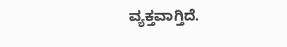ವ್ಯಕ್ತವಾಗ್ತಿದೆ.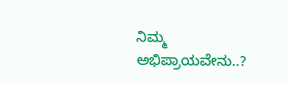ನಿಮ್ಮ ಅಭಿಪ್ರಾಯವೇನು..?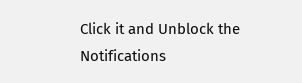Click it and Unblock the Notifications